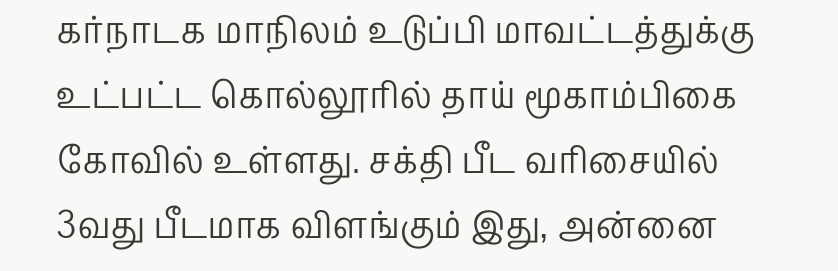கர்நாடக மாநிலம் உடுப்பி மாவட்டத்துக்கு உட்பட்ட கொல்லூரில் தாய் மூகாம்பிகை கோவில் உள்ளது. சக்தி பீட வரிசையில் 3வது பீடமாக விளங்கும் இது, அன்னை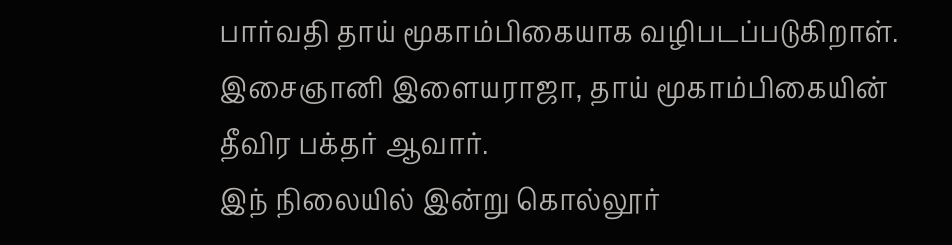பார்வதி தாய் மூகாம்பிகையாக வழிபடப்படுகிறாள். இசைஞானி இளையராஜா, தாய் மூகாம்பிகையின் தீவிர பக்தர் ஆவார்.
இந் நிலையில் இன்று கொல்லூர்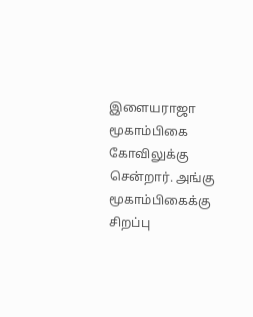இளையராஜா மூகாம்பிகை கோவிலுக்கு சென்றார். அங்கு மூகாம்பிகைக்கு சிறப்பு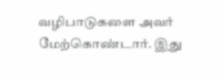வழிபாடுகளை அவர் மேற்கொண்டார். இது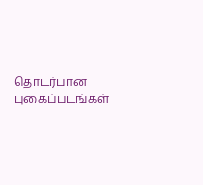தொடர்பான புகைப்படங்கள்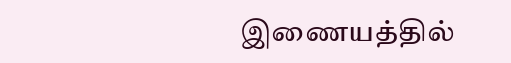இணையத்தில்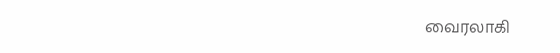வைரலாகி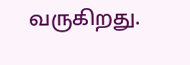வருகிறது.